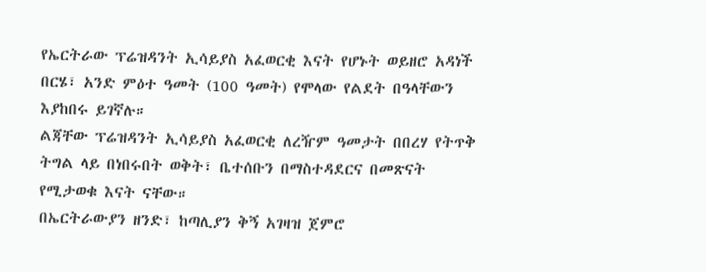የኤርትራው ፕሬዝዳንት ኢሳይያስ አፈወርቂ እናት የሆኑት ወይዘሮ አዳነች በርሄ፣ አንድ ምዕተ ዓመት (100 ዓመት) የሞላው የልደት በዓላቸውን እያከበሩ ይገኛሉ።
ልጃቸው ፕሬዝዳንት ኢሳይያስ አፈወርቂ ለረዥም ዓመታት በበረሃ የትጥቅ ትግል ላይ በነበሩበት ወቅት፣ ቤተሰቡን በማስተዳደርና በመጽናት የሚታወቁ እናት ናቸው።
በኤርትራውያን ዘንድ፣ ከጣሊያን ቅኝ አገዛዝ ጀምሮ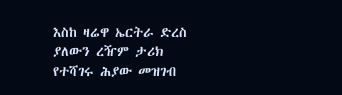እስከ ዛሬዋ ኤርትራ ድረስ ያለውን ረዥም ታሪክ የተሻገሩ ሕያው መዝገብ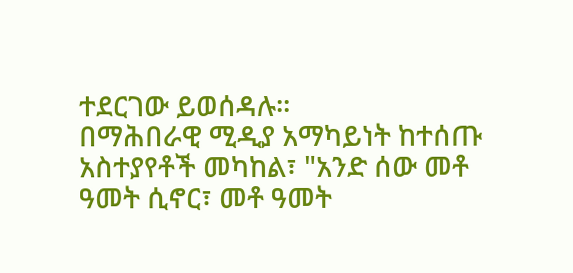ተደርገው ይወሰዳሉ።
በማሕበራዊ ሚዲያ አማካይነት ከተሰጡ አስተያየቶች መካከል፣ "አንድ ሰው መቶ ዓመት ሲኖር፣ መቶ ዓመት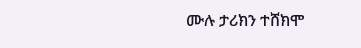ሙሉ ታሪክን ተሸክሞ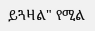ይጓዛል" የሚል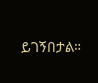ይገኝበታል።